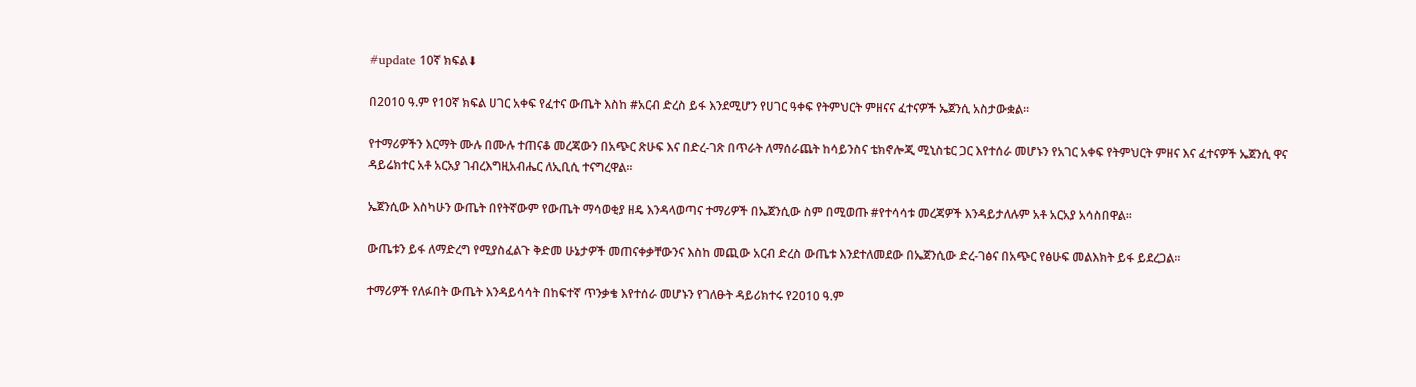#update 10ኛ ክፍል⬇

በ2010 ዓ.ም የ10ኛ ክፍል ሀገር አቀፍ የፈተና ውጤት እስከ #አርብ ድረስ ይፋ እንደሚሆን የሀገር ዓቀፍ የትምህርት ምዘናና ፈተናዎች ኤጀንሲ አስታውቋል።

የተማሪዎችን እርማት ሙሉ በሙሉ ተጠናቆ መረጃውን በአጭር ጽሁፍ እና በድረ-ገጽ በጥራት ለማሰራጨት ከሳይንስና ቴክኖሎጂ ሚኒስቴር ጋር እየተሰራ መሆኑን የአገር አቀፍ የትምህርት ምዘና እና ፈተናዎች ኤጀንሲ ዋና ዳይሬክተር አቶ አርአያ ገብረእግዚአብሔር ለኢቢሲ ተናግረዋል፡፡

ኤጀንሲው እስካሁን ውጤት በየትኛውም የውጤት ማሳወቂያ ዘዴ እንዳላወጣና ተማሪዎች በኤጀንሲው ስም በሚወጡ #የተሳሳቱ መረጃዎች እንዳይታለሉም አቶ አርአያ አሳስበዋል፡፡

ውጤቱን ይፋ ለማድረግ የሚያስፈልጉ ቅድመ ሁኔታዎች መጠናቀቃቸውንና እስከ መጪው አርብ ድረስ ውጤቱ እንደተለመደው በኤጀንሲው ድረ-ገፅና በአጭር የፅሁፍ መልእክት ይፋ ይደረጋል፡፡

ተማሪዎች የለፉበት ውጤት እንዳይሳሳት በከፍተኛ ጥንቃቄ እየተሰራ መሆኑን የገለፁት ዳይሪክተሩ የ2010 ዓ.ም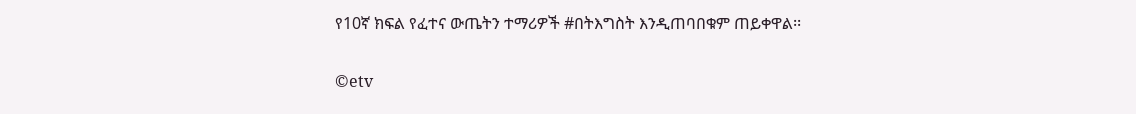የ10ኛ ክፍል የፈተና ውጤትን ተማሪዎች #በትእግስት እንዲጠባበቁም ጠይቀዋል፡፡

©etv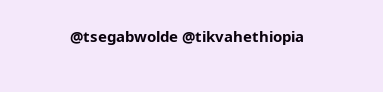@tsegabwolde @tikvahethiopia